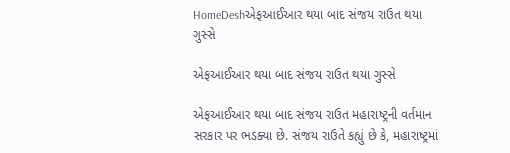HomeDeshએફઆઈઆર થયા બાદ સંજય રાઉત થયા ગુસ્સે

એફઆઈઆર થયા બાદ સંજય રાઉત થયા ગુસ્સે

એફઆઈઆર થયા બાદ સંજય રાઉત મહારાષ્ટ્રની વર્તમાન સરકાર પર ભડક્યા છે. સંજય રાઉતે કહ્યું છે કે, મહારાષ્ટ્રમાં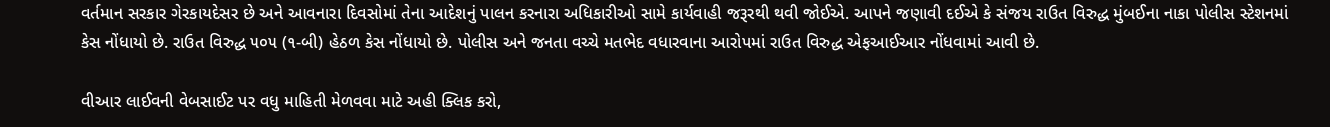વર્તમાન સરકાર ગેરકાયદેસર છે અને આવનારા દિવસોમાં તેના આદેશનું પાલન કરનારા અધિકારીઓ સામે કાર્યવાહી જરૂરથી થવી જોઈએ. આપને જણાવી દઈએ કે સંજય રાઉત વિરુદ્ધ મુંબઈના નાકા પોલીસ સ્ટેશનમાં કેસ નોંધાયો છે. રાઉત વિરુદ્ધ ૫૦૫ (૧-બી) હેઠળ કેસ નોંધાયો છે. પોલીસ અને જનતા વચ્ચે મતભેદ વધારવાના આરોપમાં રાઉત વિરુદ્ધ એફઆઈઆર નોંધવામાં આવી છે.

વીઆર લાઈવની વેબસાઈટ પર વધુ માહિતી મેળવવા માટે અહી ક્લિક કરો,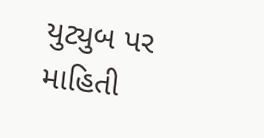યુટ્યુબ પર માહિતી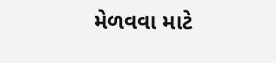મેળવવા માટે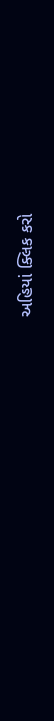અહિયાં ક્લિક કરો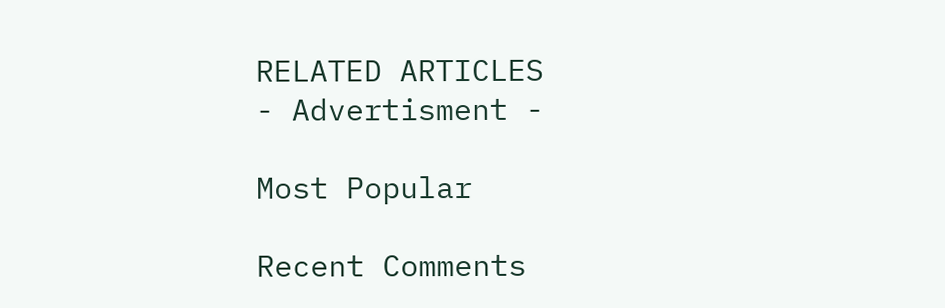RELATED ARTICLES
- Advertisment -

Most Popular

Recent Comments